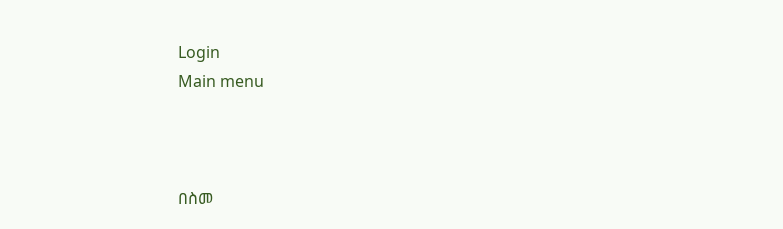Login
Main menu



በስመ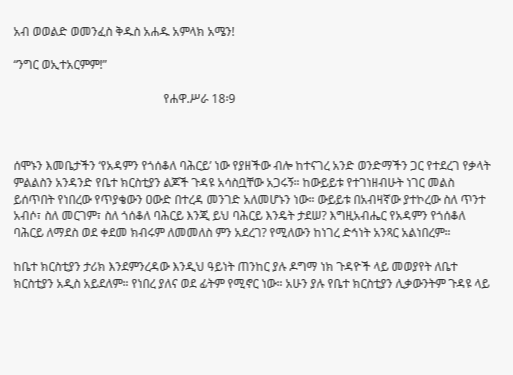አብ ወወልድ ወመንፈስ ቅዱስ አሐዱ አምላክ አሜን!

“ንግር ወኢተአርምም!”

                                                  የሐዋ.ሥራ 18፡9



ሰሞኑን እመቤታችን ‘የአዳምን የጎሰቆለ ባሕርይ’ ነው የያዘችው ብሎ ከተናገረ አንድ ወንድማችን ጋር የተደረገ የቃላት ምልልስን አንዳንድ የቤተ ክርስቲያን ልጆች ጉዳዩ አሳስቧቸው አጋሩኝ። ከውይይቱ የተገነዘብሁት ነገር መልስ ይሰጥበት የነበረው የጥያቄውን ዐውድ በተረዳ መንገድ አለመሆኑን ነው። ውይይቱ በአብዛኛው ያተኮረው ስለ ጥንተ አብሶ፣ ስለ መርገም፣ ስለ ጎሰቆለ ባሕርይ እንጂ ይህ ባሕርይ እንዴት ታደሠ? እግዚአብሔር የአዳምን የጎሰቆለ ባሕርይ ለማደስ ወደ ቀደመ ክብሩም ለመመለስ ምን አደረገ? የሚለውን ከነገረ ድኅነት አንጻር አልነበረም።

ከቤተ ክርስቲያን ታሪክ እንደምንረዳው እንዲህ ዓይነት ጠንከር ያሉ ዶግማ ነክ ጉዳዮች ላይ መወያየት ለቤተ ክርስቲያን አዲስ አይደለም። የነበረ ያለና ወደ ፊትም የሚኖር ነው። አሁን ያሉ የቤተ ክርስቲያን ሊቃውንትም ጉዳዩ ላይ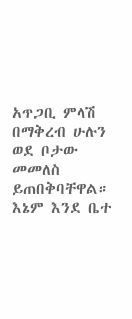አጥጋቢ ምላሽ በማቅረብ ሁሉን ወደ ቦታው መመለስ ይጠበቅባቸዋል። እኔም እንደ ቤተ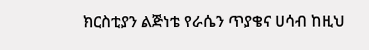ክርስቲያን ልጅነቴ የራሴን ጥያቄና ሀሳብ ከዚህ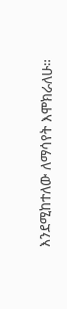እንደሚከተለው ለማሳየት እሞክራለሁ።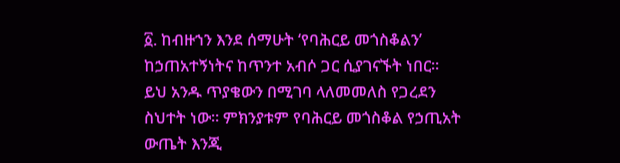፩. ከብዙኀን እንደ ሰማሁት ‘የባሕርይ መጎስቆልን’ ከኃጠአተኝነትና ከጥንተ አብሶ ጋር ሲያገናኙት ነበር። ይህ አንዱ ጥያቄውን በሚገባ ላለመመለስ የጋረደን ስህተት ነው። ምክንያቱም የባሕርይ መጎስቆል የኃጢአት ውጤት እንጂ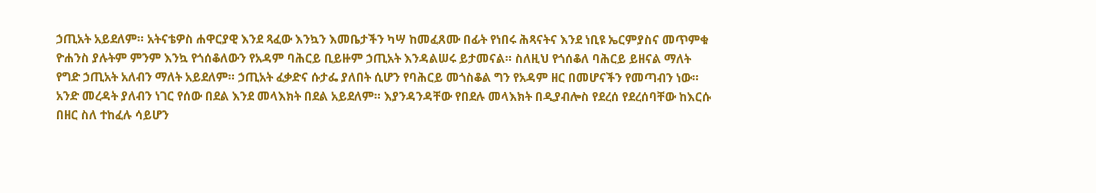ኃጢአት አይደለም። አትናቴዎስ ሐዋርያዊ እንደ ጻፈው እንኳን እመቤታችን ካሣ ከመፈጸሙ በፊት የነበሩ ሕጻናትና እንደ ነቢዩ ኤርምያስና መጥምቁ ዮሐንስ ያሉትም ምንም እንኳ የጎሰቆለውን የአዳም ባሕርይ ቢይዙም ኃጢአት እንዳልሠሩ ይታመናል። ስለዚህ የጎሰቆለ ባሕርይ ይዘናል ማለት የግድ ኃጢአት አለብን ማለት አይደለም። ኃጢአት ፈቃድና ሱታፌ ያለበት ሲሆን የባሕርይ መጎስቆል ግን የአዳም ዘር በመሆናችን የመጣብን ነው። አንድ መረዳት ያለብን ነገር የሰው በደል እንደ መላእክት በደል አይደለም። እያንዳንዳቸው የበደሉ መላእክት በዲያብሎስ የደረሰ የደረሰባቸው ከእርሱ በዘር ስለ ተከፈሉ ሳይሆን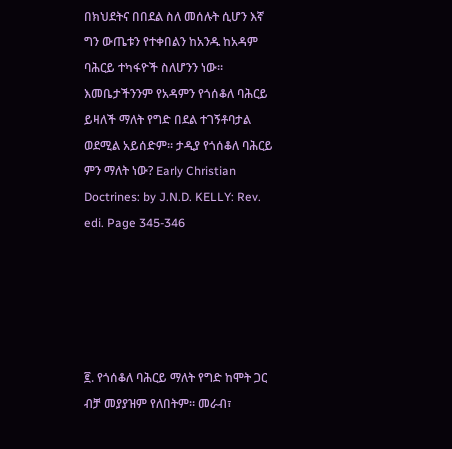በክህደትና በበደል ስለ መሰሉት ሲሆን እኛ ግን ውጤቱን የተቀበልን ከአንዱ ከአዳም ባሕርይ ተካፋዮች ስለሆንን ነው። እመቤታችንንም የአዳምን የጎሰቆለ ባሕርይ ይዛለች ማለት የግድ በደል ተገኝቶባታል ወደሚል አይሰድም። ታዲያ የጎሰቆለ ባሕርይ ምን ማለት ነው? Early Christian Doctrines: by J.N.D. KELLY: Rev. edi. Page 345-346





፪. የጎሰቆለ ባሕርይ ማለት የግድ ከሞት ጋር ብቻ መያያዝም የለበትም። መራብ፣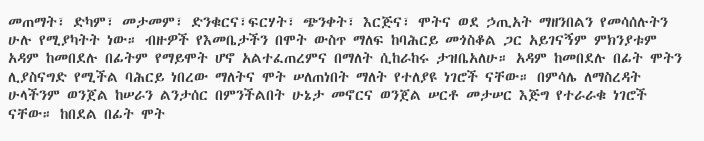መጠማት፣ ድካም፣ መታመም፣ ድንቁርና፣ፍርሃት፣ ጭንቀት፣ እርጅና፣ ሞትና ወደ ኃጢአት ማዘንበልን የመሳሰሉትን ሁሉ የሚያካትት ነው። ብዙዎች የእመቤታችን በሞት ውስጥ ማለፍ ከባሕርይ መጎስቆል ጋር አይገናኝም ምክንያቱም አዳም ከመበደሉ በፊትም የማይሞት ሆኖ አልተፈጠረምና በማለት ሲከራከሩ ታዝቤአለሁ። አዳም ከመበደሉ በፊት ሞትን ሊያስናግድ የሚችል ባሕርይ ነበረው ማለትና ሞት ሠለጠነበት ማለት የተለያዩ ነገሮች ናቸው። በምሳሌ ለማስረዳት ሁላችንም ወንጀል ከሠራን ልንታሰር በምንችልበት ሁኔታ መኖርና ወንጀል ሠርቶ መታሠር እጅግ የተራራቁ ነገሮች ናቸው። ከበደል በፊት ሞት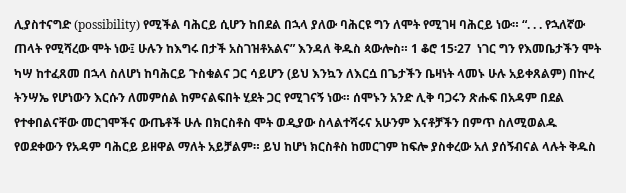ሊያስተናግድ (possibility) የሚችል ባሕርይ ሲሆን ከበደል በኋላ ያለው ባሕርዩ ግን ለሞት የሚገዛ ባሕርይ ነው። “. . . የኋለኛው ጠላት የሚሻረው ሞት ነው፤ ሁሉን ከእግሩ በታች አስገዝቶአልና” እንዳለ ቅዱስ ጳውሎስ። 1 ቆሮ 15፡27  ነገር ግን የእመቤታችን ሞት ካሣ ከተፈጸመ በኋላ ስለሆነ ከባሕርይ ጉስቁልና ጋር ሳይሆን (ይህ እንኳን ለእርሷ በጌታችን ቤዛነት ላመኑ ሁሉ አይቀጸልም) በኵረ ትንሣኤ የሆነውን እርሱን ለመምሰል ከምናልፍበት ሂደት ጋር የሚገናኝ ነው። ሰሞኑን አንድ ሊቅ ባጋሩን ጽሑፍ በአዳም በደል የተቀበልናቸው መርገሞችና ውጤቶች ሁሉ በክርስቶስ ሞት ወዲያው ስላልተሻሩና አሁንም እናቶቻችን በምጥ ስለሚወልዱ የወደቀውን የአዳም ባሕርይ ይዘዋል ማለት አይቻልም። ይህ ከሆነ ክርስቶስ ከመርገም ከፍሎ ያስቀረው አለ ያሰኝብናል ላሉት ቅዱስ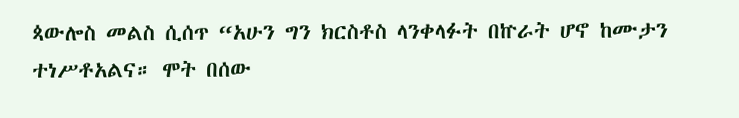ጳውሎስ መልስ ሲሰጥ “አሁን ግን ክርስቶስ ላንቀላፉት በኵራት ሆኖ ከሙታን ተነሥቶአልና። ሞት በሰው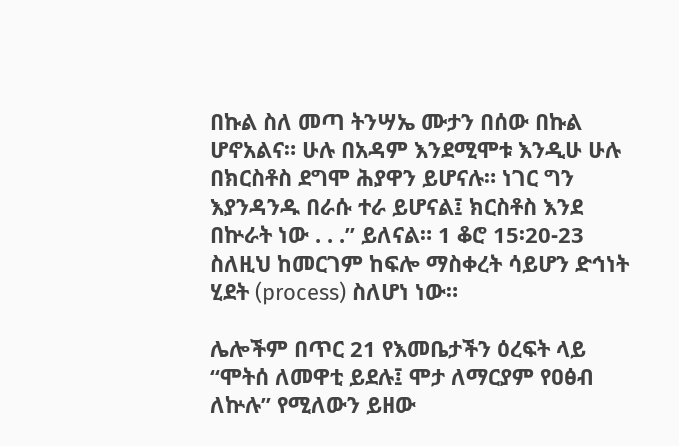በኩል ስለ መጣ ትንሣኤ ሙታን በሰው በኩል ሆኖአልና። ሁሉ በአዳም እንደሚሞቱ እንዲሁ ሁሉ በክርስቶስ ደግሞ ሕያዋን ይሆናሉ። ነገር ግን እያንዳንዱ በራሱ ተራ ይሆናል፤ ክርስቶስ እንደ በኵራት ነው . . .” ይለናል። 1 ቆሮ 15፡20-23 ስለዚህ ከመርገም ከፍሎ ማስቀረት ሳይሆን ድኅነት ሂደት (process) ስለሆነ ነው።

ሌሎችም በጥር 21 የእመቤታችን ዕረፍት ላይ “ሞትሰ ለመዋቲ ይደሉ፤ ሞታ ለማርያም የዐፅብ ለኵሉ” የሚለውን ይዘው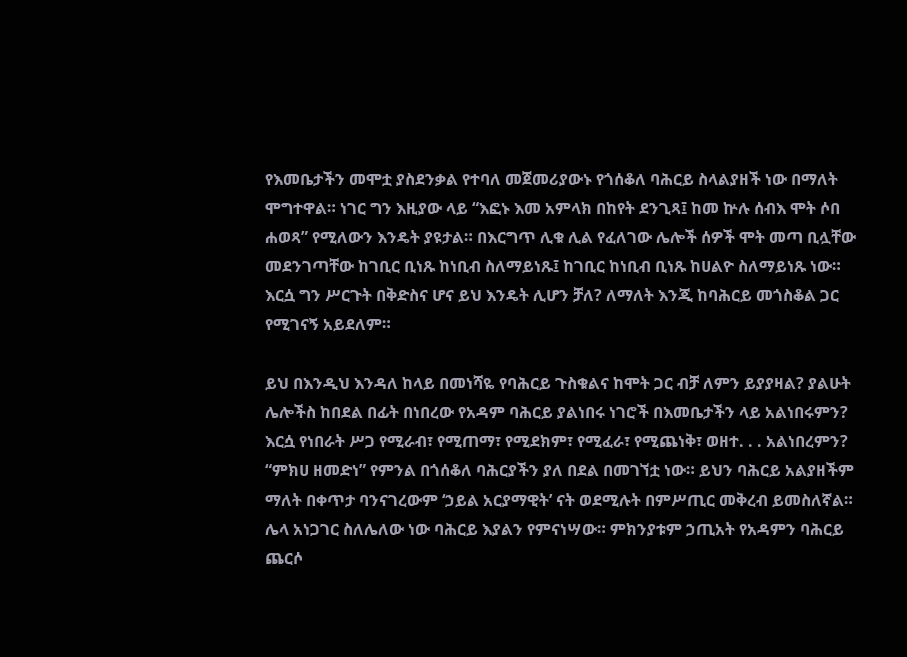የእመቤታችን መሞቷ ያስደንቃል የተባለ መጀመሪያውኑ የጎሰቆለ ባሕርይ ስላልያዘች ነው በማለት ሞግተዋል። ነገር ግን እዚያው ላይ “እፎኑ እመ አምላክ በከየት ደንጊጻ፤ ከመ ኵሉ ሰብእ ሞት ሶበ ሐወጻ” የሚለውን እንዴት ያዩታል። በእርግጥ ሊቁ ሊል የፈለገው ሌሎች ሰዎች ሞት መጣ ቢሏቸው መደንገጣቸው ከገቢር ቢነጹ ከነቢብ ስለማይነጹ፤ ከገቢር ከነቢብ ቢነጹ ከሀልዮ ስለማይነጹ ነው። እርሷ ግን ሥርጉት በቅድስና ሆና ይህ እንዴት ሊሆን ቻለ? ለማለት እንጂ ከባሕርይ መጎስቆል ጋር የሚገናኝ አይደለም።

ይህ በእንዲህ እንዳለ ከላይ በመነሻዬ የባሕርይ ጉስቁልና ከሞት ጋር ብቻ ለምን ይያያዛል? ያልሁት ሌሎችስ ከበደል በፊት በነበረው የአዳም ባሕርይ ያልነበሩ ነገሮች በእመቤታችን ላይ አልነበሩምን? እርሷ የነበራት ሥጋ የሚራብ፣ የሚጠማ፣ የሚደክም፣ የሚፈራ፣ የሚጨነቅ፣ ወዘተ. . . አልነበረምን? “ምክሀ ዘመድነ” የምንል በጎሰቆለ ባሕርያችን ያለ በደል በመገኘቷ ነው። ይህን ባሕርይ አልያዘችም ማለት በቀጥታ ባንናገረውም ‘ኃይል አርያማዊት’ ናት ወደሚሉት በምሥጢር መቅረብ ይመስለኛል። ሌላ አነጋገር ስለሌለው ነው ባሕርይ እያልን የምናነሣው። ምክንያቱም ኃጢአት የአዳምን ባሕርይ ጨርሶ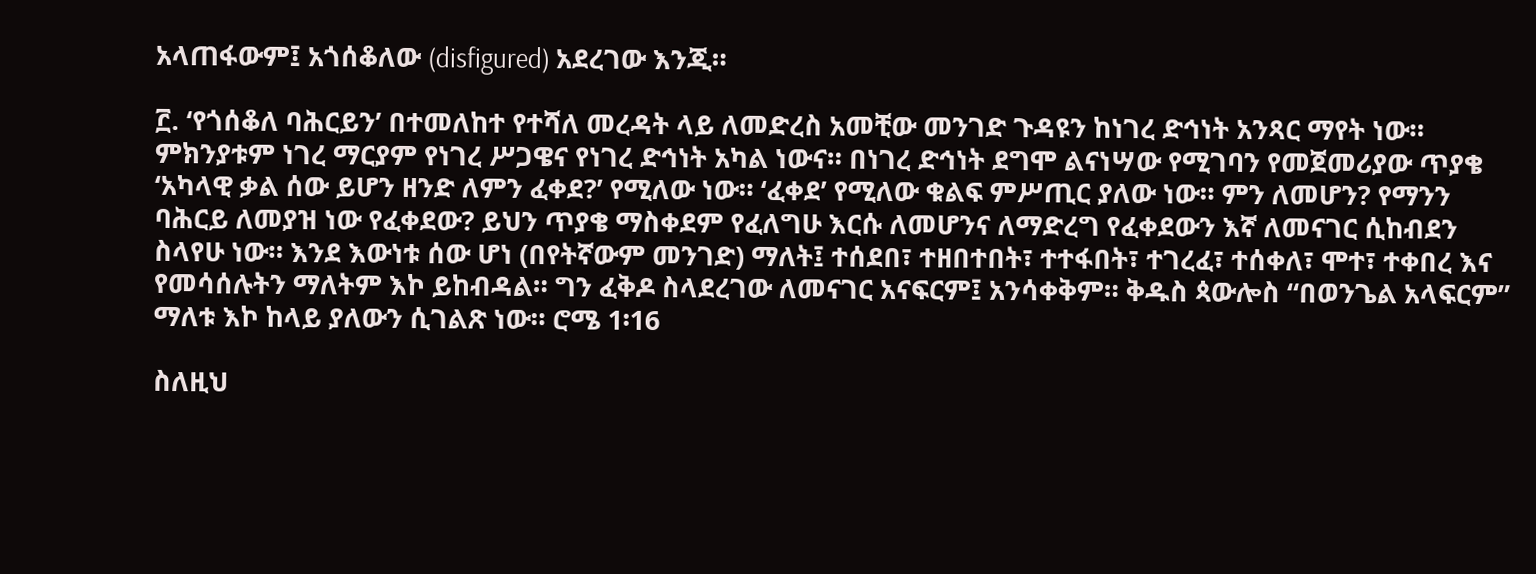አላጠፋውም፤ አጎሰቆለው (disfigured) አደረገው እንጂ።

፫. ‘የጎሰቆለ ባሕርይን’ በተመለከተ የተሻለ መረዳት ላይ ለመድረስ አመቺው መንገድ ጉዳዩን ከነገረ ድኅነት አንጻር ማየት ነው። ምክንያቱም ነገረ ማርያም የነገረ ሥጋዌና የነገረ ድኅነት አካል ነውና። በነገረ ድኅነት ደግሞ ልናነሣው የሚገባን የመጀመሪያው ጥያቄ ‘አካላዊ ቃል ሰው ይሆን ዘንድ ለምን ፈቀደ?’ የሚለው ነው። ‘ፈቀደ’ የሚለው ቁልፍ ምሥጢር ያለው ነው። ምን ለመሆን? የማንን ባሕርይ ለመያዝ ነው የፈቀደው? ይህን ጥያቄ ማስቀደም የፈለግሁ እርሱ ለመሆንና ለማድረግ የፈቀደውን እኛ ለመናገር ሲከብደን ስላየሁ ነው። እንደ እውነቱ ሰው ሆነ (በየትኛውም መንገድ) ማለት፤ ተሰደበ፣ ተዘበተበት፣ ተተፋበት፣ ተገረፈ፣ ተሰቀለ፣ ሞተ፣ ተቀበረ እና የመሳሰሉትን ማለትም እኮ ይከብዳል። ግን ፈቅዶ ስላደረገው ለመናገር አናፍርም፤ አንሳቀቅም። ቅዱስ ጳውሎስ “በወንጌል አላፍርም” ማለቱ እኮ ከላይ ያለውን ሲገልጽ ነው። ሮሜ 1፡16

ስለዚህ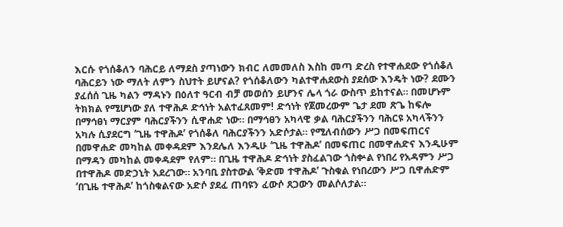እርሱ የጎሰቆለን ባሕርይ ለማደስ ያጣነውን ክብር ለመመለስ እስከ መጣ ድረስ የተዋሐደው የጎሰቆለ ባሕርይን ነው ማለት ለምን ስህተት ይሆናል? የጎሰቆለውን ካልተዋሐደውስ ያደሰው እንዴት ነው? ደሙን ያፈሰሰ ጊዜ ካልን ማዳኑን በዕለተ ዓርብ ብቻ መወሰን ይሆንና ሌላ ጎራ ውስጥ ይከተናል። በመሆኑም ትክክል የሚሆነው ያለ ተዋሕዶ ድኅነት አልተፈጸመም! ድኅነት የጀመረውም ጌታ ደመ ጽጌ ከፍሎ በማኅፀነ ማርያም ባሕርያችንን ሲዋሐድ ነው። በማኅፀን አካላዊ ቃል ባሕርያችንን ባሕርዩ አካላችንን አካሉ ሲያደርግ ‘ጊዜ ተዋሕዶ’ የጎሰቆለ ባሕርያችንን አድሶታል። የሚለብሰውን ሥጋ በመፍጠርና በመዋሐድ መካከል መቀዳደም እንደሌለ እንዲሁ ‘ጊዜ ተዋሕዶ’ በመፍጠር በመዋሐድና እንዲሁም በማዳን መካከል መቀዳደም የለም። በጊዜ ተዋሕዶ ድኅነት ያስፈልገው ጎስቍል የነበረ የአዳምን ሥጋ በተዋሕዶ መድኃኒት አደረገው። አንባቢ ያስተውል ‘ቅድመ ተዋሕዶ’ ጉስቁል የነበረውን ሥጋ ቢዋሐድም ‘በጊዜ ተዋሕዶ’ ከጎስቁልናው አድሶ ያደፈ ጠባዩን ፈውሶ ጸጋውን መልሶለታል።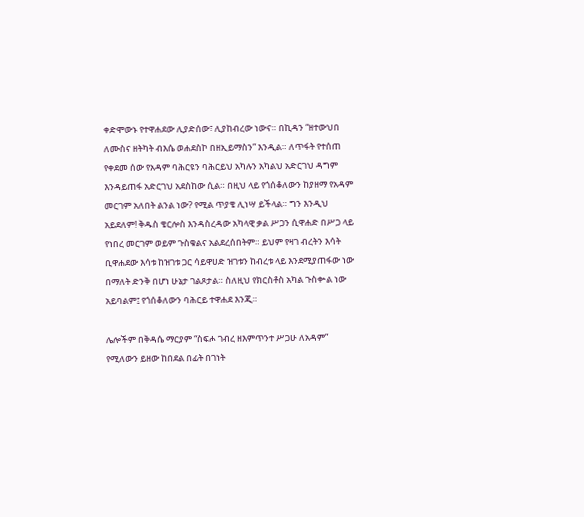ቀድሞውኑ የተዋሐደው ሊያድሰው፣ ሊያከብረው ነውና። በኪዳን “ዘተውህበ ለሙስና ዘትካት ብእሴ ወሐደስኮ በዘኢይማስን” እንዲል። ለጥፋት የተሰጠ የቀደመ ሰው የአዳም ባሕርዩን ባሕርይህ አካሉን አካልህ አድርገህ ዳግም እንዳይጠፋ አድርገህ አደስከው ሲል። በዚህ ላይ የጎሰቆለውን ከያዘማ የአዳም መርገም አለበት ልንል ነው? የሚል ጥያቄ ሊነሣ ይችላል። ግን እንዲህ አይደለም! ቅዱስ ቄርሎስ እንዳስረዳው አካላዊ ቃል ሥጋን ሲዋሐድ በሥጋ ላይ የነበረ መርገም ወይም ጉስቁልና አልደረሰበትም። ይህም የዛገ ብረትን እሳት ቢዋሐደው እሳቱ ከዝገቱ ጋር ሳይዋሀድ ዝገቱን ከብረቱ ላይ እንደሚያጠፋው ነው በማለት ድንቅ በሆነ ሁኔታ ገልጾታል። ስለዚህ የክርስቶስ አካል ጉስቍል ነው አይባልም፤ የጎሰቆለውን ባሕርይ ተዋሐደ እንጂ።

ሌሎችም በቅዳሴ ማርያም “ስፍሖ ገብረ ዘእምጥንተ ሥጋሁ ለአዳም” የሚለውን ይዘው ከበደል በፊት በገነት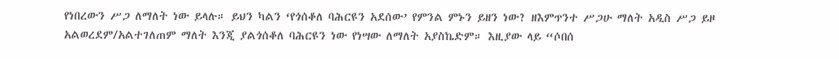የነበረውን ሥጋ ለማለት ነው ይላሉ። ይህን ካልን ‘የጎሰቆለ ባሕርዩን አደሰው’ የምንል ምኑን ይዘን ነው? ዘእምጥንተ ሥጋሁ ማለት አዲስ ሥጋ ይዞ አልወረደም/አልተገለጠም ማለት እንጂ ያልጎሰቆለ ባሕርዩን ነው የነሣው ለማለት አያስኬድም። እዚያው ላይ “ሶበሰ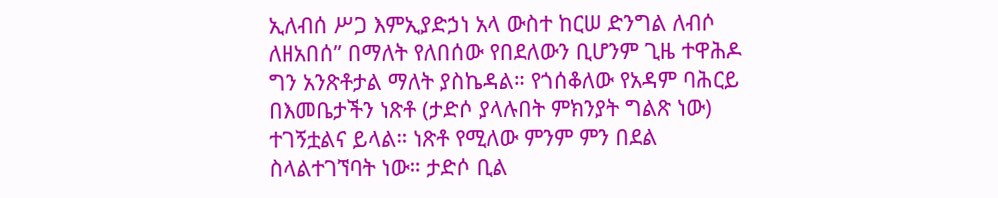ኢለብሰ ሥጋ እምኢያድኃነ አላ ውስተ ከርሠ ድንግል ለብሶ ለዘአበሰ” በማለት የለበሰው የበደለውን ቢሆንም ጊዜ ተዋሕዶ ግን አንጽቶታል ማለት ያስኬዳል። የጎሰቆለው የአዳም ባሕርይ በእመቤታችን ነጽቶ (ታድሶ ያላሉበት ምክንያት ግልጽ ነው) ተገኝቷልና ይላል። ነጽቶ የሚለው ምንም ምን በደል ስላልተገኘባት ነው። ታድሶ ቢል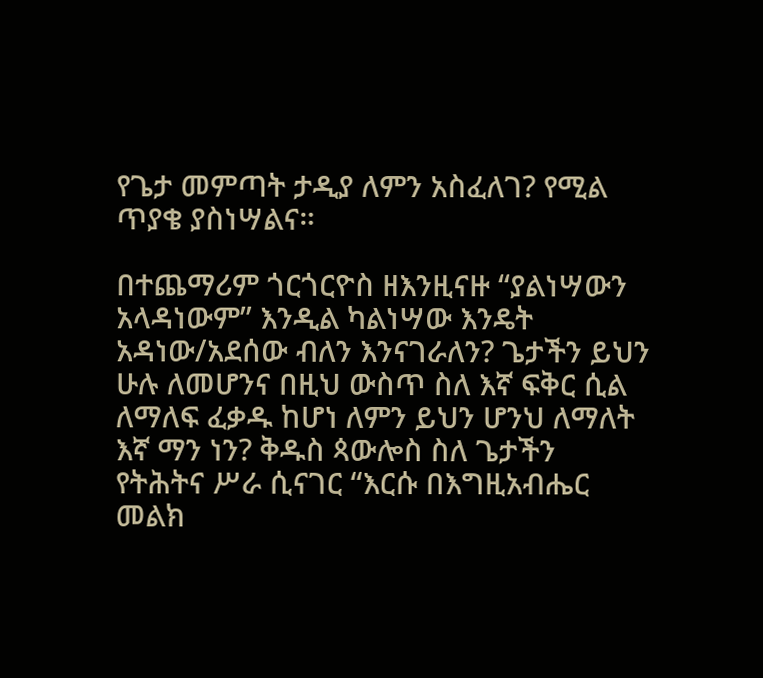የጌታ መምጣት ታዲያ ለምን አስፈለገ? የሚል ጥያቄ ያስነሣልና።

በተጨማሪም ጎርጎርዮስ ዘእንዚናዙ “ያልነሣውን አላዳነውም” እንዲል ካልነሣው እንዴት አዳነው/አደሰው ብለን እንናገራለን? ጌታችን ይህን ሁሉ ለመሆንና በዚህ ውስጥ ስለ እኛ ፍቅር ሲል ለማለፍ ፈቃዱ ከሆነ ለምን ይህን ሆንህ ለማለት እኛ ማን ነን? ቅዱስ ጳውሎስ ስለ ጌታችን የትሕትና ሥራ ሲናገር “እርሱ በእግዚአብሔር መልክ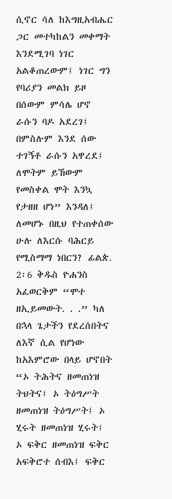ሲኖር ሳለ ከእግዚአብሔር ጋር መተካከልን መቀማት እንደሚገባ ነገር አልቆጠረውም፤ ነገር ግን የባሪያን መልክ ይዞ በሰውም ምሳሌ ሆኖ ራሱን ባዶ አደረገ፤ በምስሉም እንደ ሰው ተገኝቶ ራሱን አዋረደ፤ ለሞትም ይኸውም የመስቀል ሞት እንኳ የታዘዘ ሆነ” እንዳለ፤ ለመሆኑ በዚህ የተጠቀሰው ሁሉ ለእርሱ ባሕርይ የሚስማማ ነበርን? ፊልጵ. 2፡6 ቅዱስ ዮሐንስ አፈወርቅም “ሞተ ዘኢይመውት. . .” ካለ በኋላ ጌታችን የደረሰበትና ለእኛ ሲል የሆነው ከአእምሮው በላይ ሆኖበት “ኦ ትሕትና ዘመጠነዝ ትህትና፤ ኦ ትዕግሥት ዘመጠነዝ ትዕግሥት፤ ኦ ሂሩት ዘመጠነዝ ሂሩት፤ ኦ ፍቅር ዘመጠነዝ ፍቅር አፍቅሮተ ሰብእ፤ ፍቅር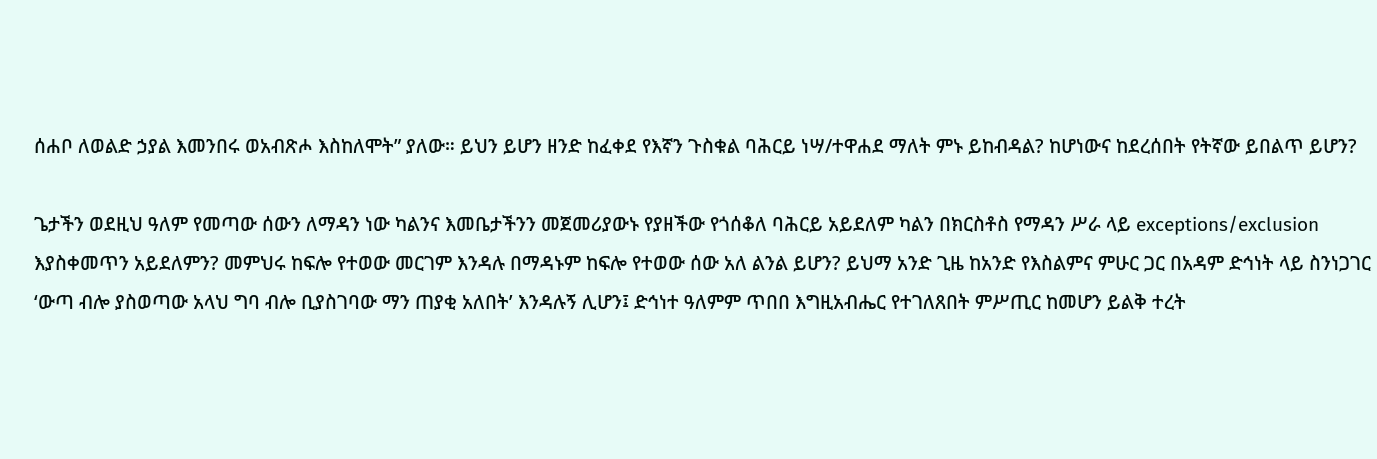ሰሐቦ ለወልድ ኃያል እመንበሩ ወአብጽሖ እስከለሞት” ያለው። ይህን ይሆን ዘንድ ከፈቀደ የእኛን ጉስቁል ባሕርይ ነሣ/ተዋሐደ ማለት ምኑ ይከብዳል? ከሆነውና ከደረሰበት የትኛው ይበልጥ ይሆን?

ጌታችን ወደዚህ ዓለም የመጣው ሰውን ለማዳን ነው ካልንና እመቤታችንን መጀመሪያውኑ የያዘችው የጎሰቆለ ባሕርይ አይደለም ካልን በክርስቶስ የማዳን ሥራ ላይ exceptions/exclusion እያስቀመጥን አይደለምን? መምህሩ ከፍሎ የተወው መርገም እንዳሉ በማዳኑም ከፍሎ የተወው ሰው አለ ልንል ይሆን? ይህማ አንድ ጊዜ ከአንድ የእስልምና ምሁር ጋር በአዳም ድኅነት ላይ ስንነጋገር ‘ውጣ ብሎ ያስወጣው አላህ ግባ ብሎ ቢያስገባው ማን ጠያቂ አለበት’ እንዳሉኝ ሊሆን፤ ድኅነተ ዓለምም ጥበበ እግዚአብሔር የተገለጸበት ምሥጢር ከመሆን ይልቅ ተረት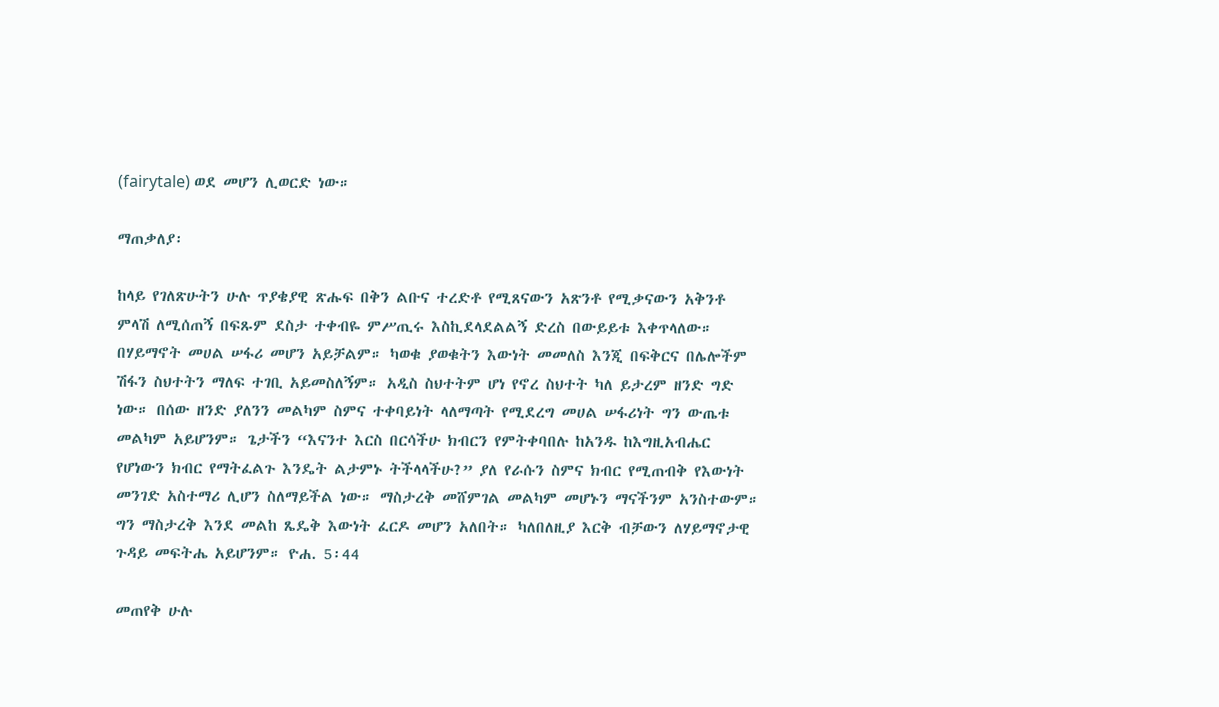(fairytale) ወደ መሆን ሊወርድ ነው።

ማጠቃለያ፡

ከላይ የገለጽሁትን ሁሉ ጥያቄያዊ ጽሑፍ በቅን ልቡና ተረድቶ የሚጸናውን አጽንቶ የሚቃናውን አቅንቶ ምላሽ ለሚሰጠኝ በፍጹም ደስታ ተቀብዬ ምሥጢሩ እስኪደላደልልኝ ድረስ በውይይቱ እቀጥላለው። በሃይማኖት መሀል ሠፋሪ መሆን አይቻልም። ካወቁ ያወቁትን እውነት መመለስ እንጂ በፍቅርና በሌሎችም ሽፋን ስህተትን ማለፍ ተገቢ አይመስለኝም። አዲስ ስህተትም ሆነ የኖረ ስህተት ካለ ይታረም ዘንድ ግድ ነው። በሰው ዘንድ ያለንን መልካም ስምና ተቀባይነት ላለማጣት የሚደረግ መሀል ሠፋሪነት ግን ውጤቱ መልካም አይሆንም። ጌታችን “እናንተ እርስ በርሳችሁ ክብርን የምትቀባበሉ ከአንዱ ከእግዚአብሔር የሆነውን ክብር የማትፈልጉ እንዴት ልታምኑ ትችላላችሁ?” ያለ የራሱን ስምና ክብር የሚጠብቅ የእውነት መንገድ አስተማሪ ሊሆን ስለማይችል ነው። ማስታረቅ መሸምገል መልካም መሆኑን ማናችንም አንስተውም። ግን ማስታረቅ እንደ መልከ ጼዴቅ እውነት ፈርዶ መሆን አለበት። ካለበለዚያ እርቅ ብቻውን ለሃይማኖታዊ ጉዳይ መፍትሔ አይሆንም። ዮሐ. 5፡44

መጠየቅ ሁሉ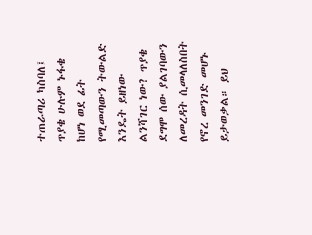ተጠራጣሪ ካስባለ፤ ጥያቄ ሁሉም ኑፋቄ ከሆነ ወደ ፊት የሚመጣውን ትውልድ እንዴት ይዘነው ልንሻገር ነው? ጥያቄ ደግሞ ሰው ያልገባውን ለመረዳት ሲመላለስበት የኖረ መንገድ መሆኑ ይታወቃል። ይህ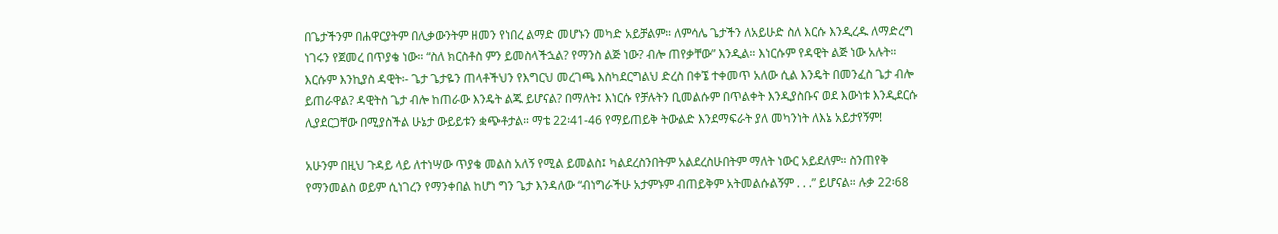በጌታችንም በሐዋርያትም በሊቃውንትም ዘመን የነበረ ልማድ መሆኑን መካድ አይቻልም። ለምሳሌ ጌታችን ለአይሁድ ስለ እርሱ እንዲረዱ ለማድረግ ነገሩን የጀመረ በጥያቄ ነው። “ስለ ክርስቶስ ምን ይመስላችኋል? የማንስ ልጅ ነው? ብሎ ጠየቃቸው” እንዲል። እነርሱም የዳዊት ልጅ ነው አሉት። እርሱም እንኪያስ ዳዊት፡- ጌታ ጌታዬን ጠላቶችህን የእግርህ መረገጫ እስካደርግልህ ድረስ በቀኜ ተቀመጥ አለው ሲል እንዴት በመንፈስ ጌታ ብሎ ይጠራዋል? ዳዊትስ ጌታ ብሎ ከጠራው እንዴት ልጁ ይሆናል? በማለት፤ እነርሱ የቻሉትን ቢመልሱም በጥልቀት እንዲያስቡና ወደ እውነቱ እንዲደርሱ ሊያደርጋቸው በሚያስችል ሁኔታ ውይይቱን ቋጭቶታል። ማቴ 22፡41-46 የማይጠይቅ ትውልድ እንደማፍራት ያለ መካንነት ለእኔ አይታየኝም!

አሁንም በዚህ ጉዳይ ላይ ለተነሣው ጥያቄ መልስ አለኝ የሚል ይመልስ፤ ካልደረስንበትም አልደረስሁበትም ማለት ነውር አይደለም። ስንጠየቅ የማንመልስ ወይም ሲነገረን የማንቀበል ከሆነ ግን ጌታ እንዳለው “ብነግራችሁ አታምኑም ብጠይቅም አትመልሱልኝም . . .” ይሆናል። ሉቃ 22፡68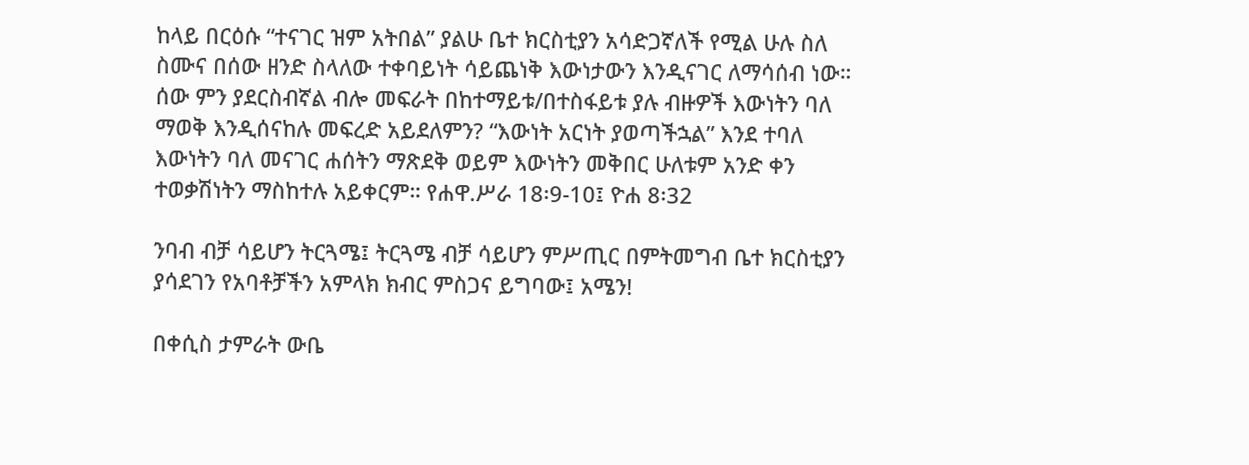ከላይ በርዕሱ “ተናገር ዝም አትበል” ያልሁ ቤተ ክርስቲያን አሳድጋኛለች የሚል ሁሉ ስለ ስሙና በሰው ዘንድ ስላለው ተቀባይነት ሳይጨነቅ እውነታውን እንዲናገር ለማሳሰብ ነው። ሰው ምን ያደርስብኛል ብሎ መፍራት በከተማይቱ/በተስፋይቱ ያሉ ብዙዎች እውነትን ባለ ማወቅ እንዲሰናከሉ መፍረድ አይደለምን? “እውነት አርነት ያወጣችኋል” እንደ ተባለ እውነትን ባለ መናገር ሐሰትን ማጽደቅ ወይም እውነትን መቅበር ሁለቱም አንድ ቀን ተወቃሽነትን ማስከተሉ አይቀርም። የሐዋ.ሥራ 18፡9-10፤ ዮሐ 8፡32

ንባብ ብቻ ሳይሆን ትርጓሜ፤ ትርጓሜ ብቻ ሳይሆን ምሥጢር በምትመግብ ቤተ ክርስቲያን ያሳደገን የአባቶቻችን አምላክ ክብር ምስጋና ይግባው፤ አሜን!

በቀሲስ ታምራት ውቤ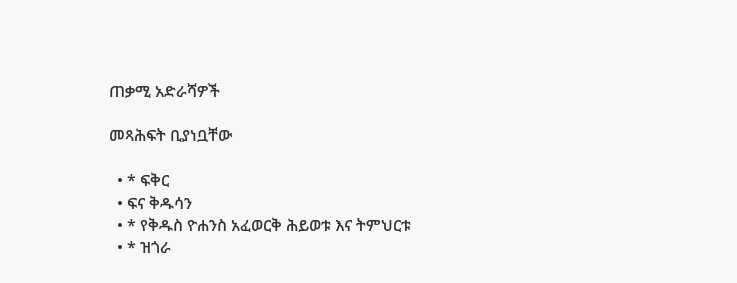ጠቃሚ አድራሻዎች

መጻሕፍት ቢያነቧቸው

  • * ፍቅር
  • ፍና ቅዱሳን
  • * የቅዱስ ዮሐንስ አፈወርቅ ሕይወቱ እና ትምህርቱ
  • * ዝጎራ